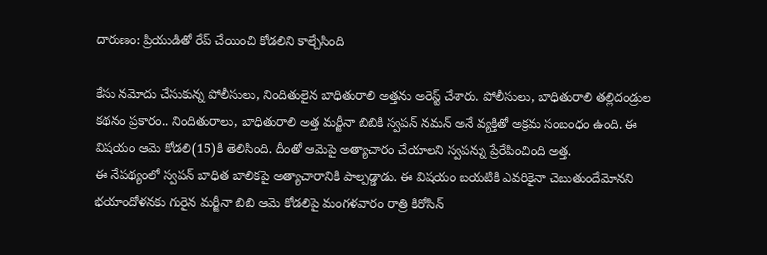దారుణం: ప్రియుడితో రేప్ చేయించి కోడలిని కాల్చేసింది

కేసు నమోదు చేసుకున్న పోలీసులు, నిందితులైన బాధితురాలి అత్తను అరెస్ట్ చేశారు. పోలీసులు, బాధితురాలి తల్లిదండ్రుల కథనం ప్రకారం.. నిందితురాలు, బాధితురాలి అత్త మర్జీనా బిబికి స్వపన్ నమన్ అనే వ్యక్తితో అక్రమ సంబంధం ఉంది. ఈ విషయం ఆమె కోడలి(15)కి తెలిసింది. దీంతో ఆమెపై అత్యాచారం చేయాలని స్వపన్ను ప్రేరేపించింది అత్త.
ఈ నేపథ్యంలో స్వపన్ బాధిత బాలికపై అత్యాచారానికి పాల్పడ్డాడు. ఈ విషయం బయటికి ఎవరికైనా చెబుతుందేమోనని భయాందోళనకు గురైన మర్జీనా బిబి ఆమె కోడలిపై మంగళవారం రాత్రి కిరోసిన్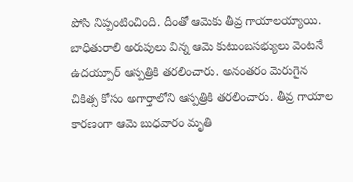పోసి నిప్పంటించింది. దీంతో ఆమెకు తీవ్ర గాయాలయ్యాయి.
బాధితురాలి అరుపులు విన్న ఆమె కుటుంబసభ్యులు వెంటనే ఉదయ్పూర్ ఆస్పత్రికి తరలించారు. అనంతరం మెరుగైన చికిత్స కోసం అగార్తాలోని ఆస్పత్రికి తరలించారు. తీవ్ర గాయాల కారణంగా ఆమె బుధవారం మృతి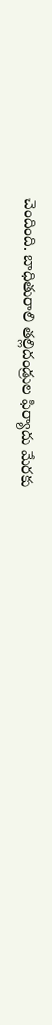చెందింది. బాధితురాలి తల్లిదండ్రుల ఫిర్యాదు మేరకు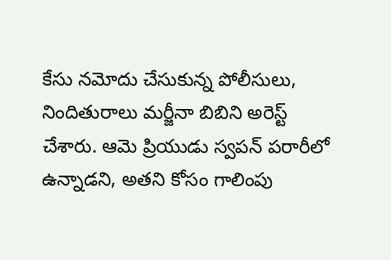కేసు నమోదు చేసుకున్న పోలీసులు, నిందితురాలు మర్జీనా బిబిని అరెస్ట్ చేశారు. ఆమె ప్రియుడు స్వపన్ పరారీలో ఉన్నాడని, అతని కోసం గాలింపు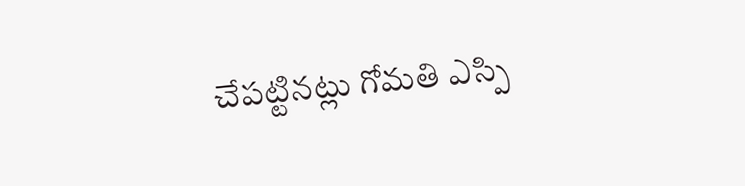చేపట్టినట్లు గోమతి ఎస్పి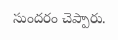సుందరం చెప్పారు.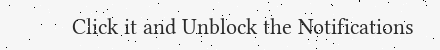Click it and Unblock the Notifications